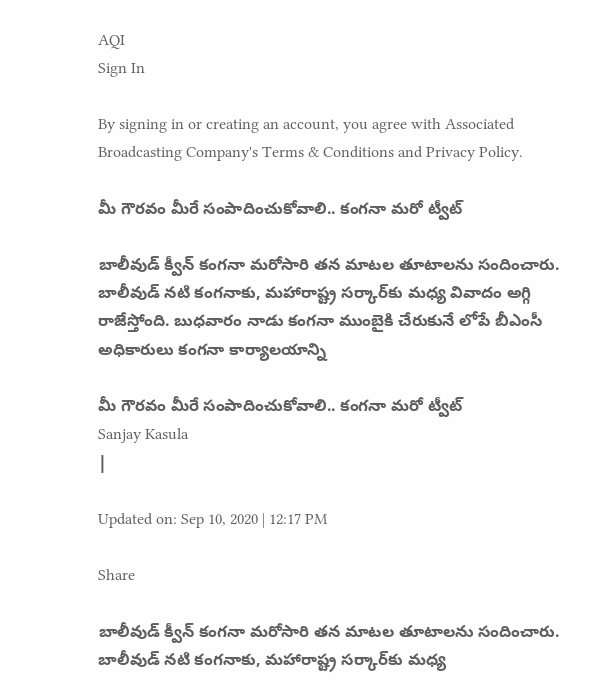AQI
Sign In

By signing in or creating an account, you agree with Associated Broadcasting Company's Terms & Conditions and Privacy Policy.

మీ గౌరవం మీరే సంపాదించుకోవాలి.. కంగనా మరో ట్వీట్

బాలీవుడ్ క్వీన్ కంగనా మరోసారి తన మాటల తూటాలను సందించారు. బాలీవుడ్ నటి కంగనాకు, మహారాష్ట్ర సర్కార్‌కు మధ్య వివాదం అగ్గి రాజేస్తోంది. బుధవారం నాడు కంగనా ముంబైకి చేరుకునే లోపే బీఎంసీ అధికారులు కంగనా కార్యాలయాన్ని

మీ గౌరవం మీరే సంపాదించుకోవాలి.. కంగనా మరో ట్వీట్
Sanjay Kasula
|

Updated on: Sep 10, 2020 | 12:17 PM

Share

బాలీవుడ్ క్వీన్ కంగనా మరోసారి తన మాటల తూటాలను సందించారు. బాలీవుడ్ నటి కంగనాకు, మహారాష్ట్ర సర్కార్‌కు మధ్య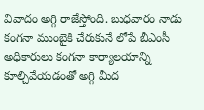వివాదం అగ్గి రాజేస్తోంది. బుధవారం నాడు కంగనా ముంబైకి చేరుకునే లోపే బీఎంసీ అధికారులు కంగనా కార్యాలయాన్ని కూల్చివేయడంతో అగ్గి మీద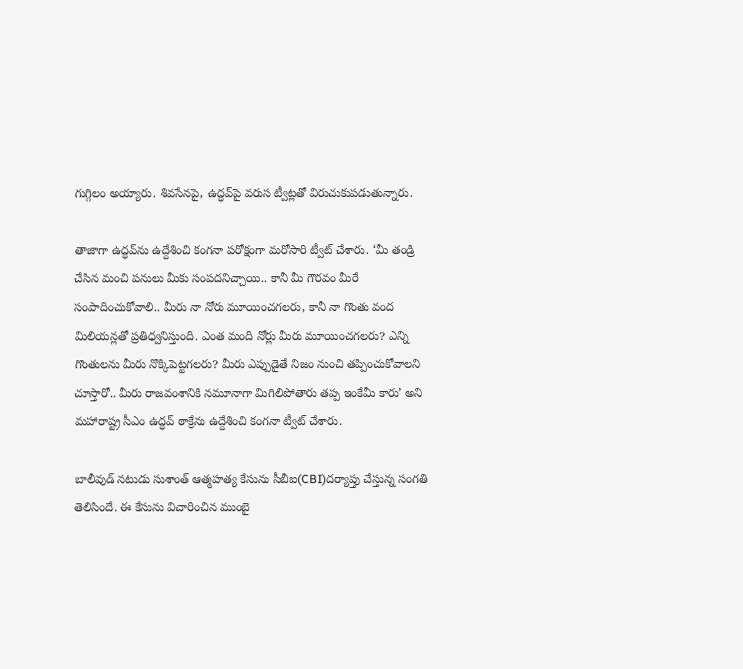గుగ్గిలం అయ్యారు. శివసేనపై, ఉద్ధవ్‌పై వరుస ట్వీట్లతో విరుచుకుపడుతున్నారు.

తాజాగా ఉద్ధవ్‌ను ఉద్దేశించి కంగనా పరోక్షంగా మరోసారి ట్వీట్ చేశారు. ‘మీ తండ్రి చేసిన మంచి పనులు మీకు సంపదనిచ్చాయి.. కానీ మీ గౌరవం మీరే సంపాదించుకోవాలి.. మీరు నా నోరు మూయించగలరు, కానీ నా గొంతు వంద మిలియన్లతో ప్రతిధ్వనిస్తుంది. ఎంత మంది నోర్లు మీరు మూయించగలరు? ఎన్ని గొంతులను మీరు నొక్కిపెట్టగలరు? మీరు ఎప్పుడైతే నిజం నుంచి తప్పించుకోవాలని చూస్తారో.. మీరు రాజవంశానికి నమూనాగా మిగిలిపోతారు తప్ప ఇంకేమీ కారు’ అని మహారాష్ట్ర సీఎం ఉద్ధవ్ ఠాక్రేను ఉద్దేశించి కంగనా ట్వీట్ చేశారు.

బాలీవుడ్‌ నటుడు సుశాంత్‌ ఆత్మహత్య కేసును సీబీఐ(CBI)దర్యాప్తు చేస్తున్న సంగతి తెలిసిందే. ఈ కేసును విచారించిన ముంబై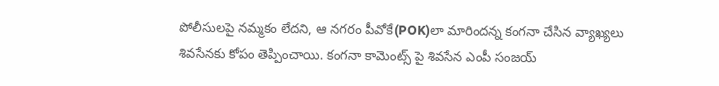పోలీసులపై నమ్మకం లేదని, ఆ నగరం పీవోకే(POK)లా మారిందన్న కంగనా చేసిన వ్యాఖ్యలు శివసేనకు కోపం తెప్పించాయి. కంగనా కామెంట్స్ పై శివసేన ఎంపీ సంజయ్‌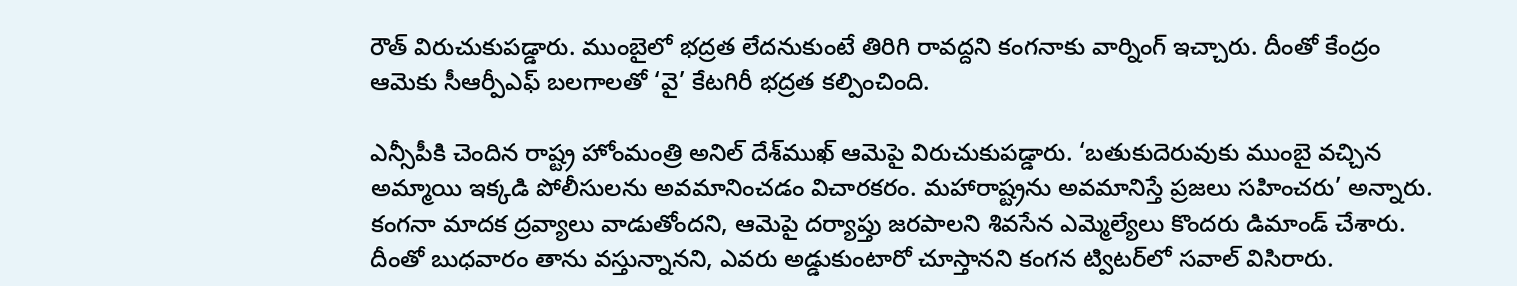రౌత్‌ విరుచుకుపడ్డారు. ముంబైలో భద్రత లేదనుకుంటే తిరిగి రావద్దని కంగనాకు వార్నింగ్ ఇచ్చారు. దీంతో కేంద్రం ఆమెకు సీఆర్పీఎఫ్‌ బలగాలతో ‘వై’ కేటగిరీ భద్రత కల్పించింది.

ఎన్సీపీకి చెందిన రాష్ట్ర హోంమంత్రి అనిల్‌ దేశ్‌ముఖ్‌ ఆమెపై విరుచుకుపడ్డారు. ‘బతుకుదెరువుకు ముంబై వచ్చిన అమ్మాయి ఇక్కడి పోలీసులను అవమానించడం విచారకరం. మహారాష్ట్రను అవమానిస్తే ప్రజలు సహించరు’ అన్నారు. కంగనా మాదక ద్రవ్యాలు వాడుతోందని, ఆమెపై దర్యాప్తు జరపాలని శివసేన ఎమ్మెల్యేలు కొందరు డిమాండ్‌ చేశారు. దీంతో బుధవారం తాను వస్తున్నానని, ఎవరు అడ్డుకుంటారో చూస్తానని కంగన ట్విటర్‌లో సవాల్‌ విసిరారు.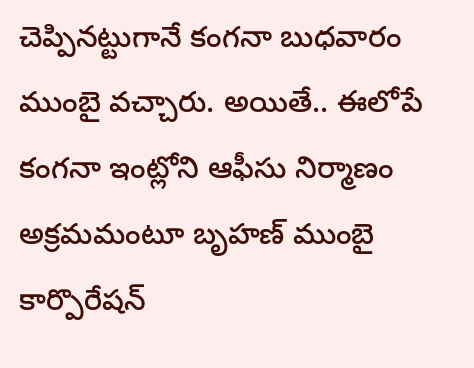చెప్పినట్టుగానే కంగనా బుధవారం ముంబై వచ్చారు. అయితే.. ఈలోపే కంగనా ఇంట్లోని ఆఫీసు నిర్మాణం అక్రమమంటూ బృహణ్‌ ముంబై కార్పొరేషన్‌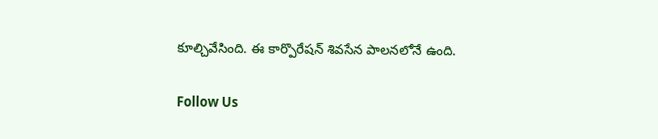కూల్చివేసింది. ఈ కార్పొరేషన్‌ శివసేన పాలనలోనే ఉంది.

Follow Us